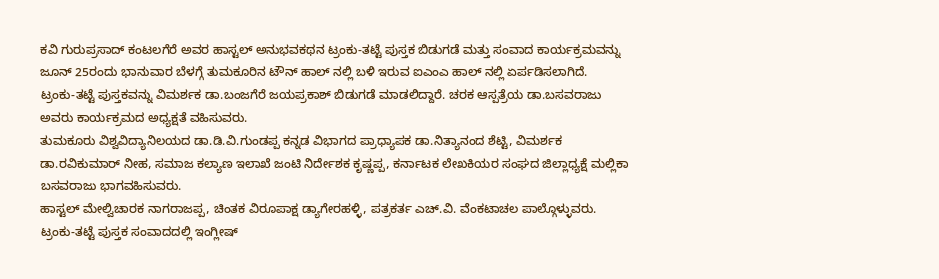ಕವಿ ಗುರುಪ್ರಸಾದ್ ಕಂಟಲಗೆರೆ ಅವರ ಹಾಸ್ಟಲ್ ಅನುಭವಕಥನ ಟ್ರಂಕು-ತಟ್ಟೆ ಪುಸ್ತಕ ಬಿಡುಗಡೆ ಮತ್ತು ಸಂವಾದ ಕಾರ್ಯಕ್ರಮವನ್ನು ಜೂನ್ 25ರಂದು ಭಾನುವಾರ ಬೆಳಗ್ಗೆ ತುಮಕೂರಿನ ಟೌನ್ ಹಾಲ್ ನಲ್ಲಿ ಬಳಿ ಇರುವ ಐಎಂಎ ಹಾಲ್ ನಲ್ಲಿ ಏರ್ಪಡಿಸಲಾಗಿದೆ.
ಟ್ರಂಕು-ತಟ್ಟೆ ಪುಸ್ತಕವನ್ನು ವಿಮರ್ಶಕ ಡಾ.ಬಂಜಗೆರೆ ಜಯಪ್ರಕಾಶ್ ಬಿಡುಗಡೆ ಮಾಡಲಿದ್ದಾರೆ. ಚರಕ ಆಸ್ಪತ್ರೆಯ ಡಾ.ಬಸವರಾಜು ಅವರು ಕಾರ್ಯಕ್ರಮದ ಅಧ್ಯಕ್ಷತೆ ವಹಿಸುವರು.
ತುಮಕೂರು ವಿಶ್ವವಿದ್ಯಾನಿಲಯದ ಡಾ.ಡಿ.ವಿ.ಗುಂಡಪ್ಪ ಕನ್ನಡ ವಿಭಾಗದ ಪ್ರಾಧ್ಯಾಪಕ ಡಾ.ನಿತ್ಯಾನಂದ ಶೆಟ್ಟಿ, ವಿಮರ್ಶಕ ಡಾ.ರವಿಕುಮಾರ್ ನೀಹ, ಸಮಾಜ ಕಲ್ಯಾಣ ಇಲಾಖೆ ಜಂಟಿ ನಿರ್ದೇಶಕ ಕೃಷ್ಣಪ್ಪ, ಕರ್ನಾಟಕ ಲೇಖಕಿಯರ ಸಂಘದ ಜಿಲ್ಲಾಧ್ಯಕ್ಷೆ ಮಲ್ಲಿಕಾ ಬಸವರಾಜು ಭಾಗವಹಿಸುವರು.
ಹಾಸ್ಟಲ್ ಮೇಲ್ವಿಚಾರಕ ನಾಗರಾಜಪ್ಪ, ಚಿಂತಕ ವಿರೂಪಾಕ್ಷ ಡ್ಯಾಗೇರಹಳ್ಳಿ, ಪತ್ರಕರ್ತ ಎಚ್.ವಿ. ವೆಂಕಟಾಚಲ ಪಾಲ್ಗೊಳ್ಳುವರು.
ಟ್ರಂಕು-ತಟ್ಟೆ ಪುಸ್ತಕ ಸಂವಾದದಲ್ಲಿ ಇಂಗ್ಲೀಷ್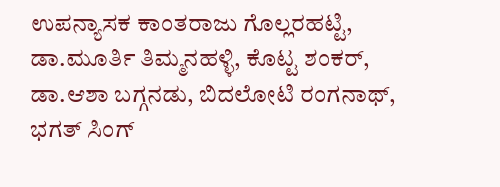ಉಪನ್ಯಾಸಕ ಕಾಂತರಾಜು ಗೊಲ್ಲರಹಟ್ಟಿ, ಡಾ.ಮೂರ್ತಿ ತಿಮ್ಮನಹಳ್ಳಿ, ಕೊಟ್ಟ ಶಂಕರ್, ಡಾ.ಆಶಾ ಬಗ್ಗನಡು, ಬಿದಲೋಟಿ ರಂಗನಾಥ್, ಭಗತ್ ಸಿಂಗ್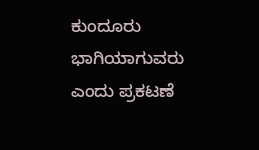ಕುಂದೂರು ಭಾಗಿಯಾಗುವರು ಎಂದು ಪ್ರಕಟಣೆ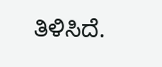ತಿಳಿಸಿದೆ.